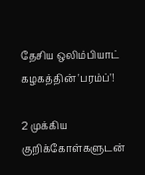தேசிய ஒலிம்பியாட் கழகத்தின் 'பரம்ப்'!

2 முக்கிய குறிக்கோள்களுடன்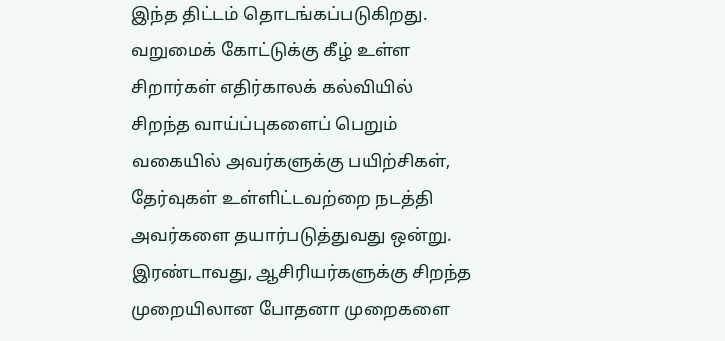இந்த திட்டம் தொடங்கப்படுகிறது. வறுமைக் கோட்டுக்கு கீழ் உள்ள சிறார்கள் எதிர்காலக் கல்வியில் சிறந்த வாய்ப்புகளைப் பெறும் வகையில் அவர்களுக்கு பயிற்சிகள், தேர்வுகள் உள்ளிட்டவற்றை நடத்தி அவர்களை தயார்படுத்துவது ஒன்று. இரண்டாவது, ஆசிரியர்களுக்கு சிறந்த முறையிலான போதனா முறைகளை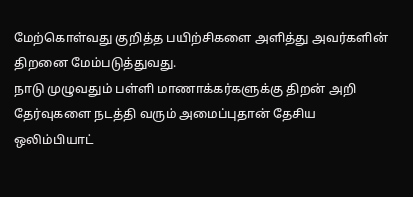மேற்கொள்வது குறித்த பயிற்சிகளை அளித்து அவர்களின் திறனை மேம்படுத்துவது.
நாடு முழுவதும் பள்ளி மாணாக்கர்களுக்கு திறன் அறி தேர்வுகளை நடத்தி வரும் அமைப்புதான் தேசிய ஒலிம்பியாட்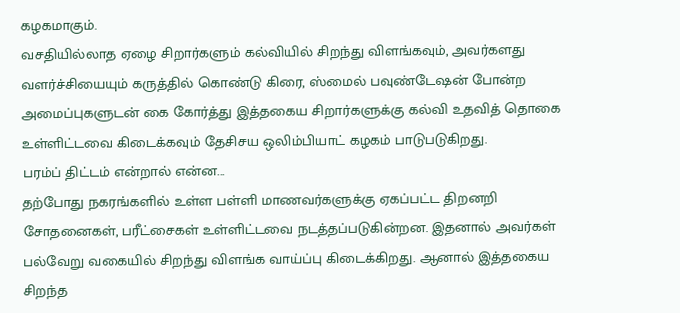கழகமாகும்.
வசதியில்லாத ஏழை சிறார்களும் கல்வியில் சிறந்து விளங்கவும், அவர்களது வளர்ச்சியையும் கருத்தில் கொண்டு கிரை, ஸ்மைல் பவுண்டேஷன் போன்ற அமைப்புகளுடன் கை கோர்த்து இத்தகைய சிறார்களுக்கு கல்வி உதவித் தொகை உள்ளிட்டவை கிடைக்கவும் தேசிசய ஒலிம்பியாட் கழகம் பாடுபடுகிறது.
பரம்ப் திட்டம் என்றால் என்ன...
தற்போது நகரங்களில் உள்ள பள்ளி மாணவர்களுக்கு ஏகப்பட்ட திறனறி சோதனைகள், பரீட்சைகள் உள்ளிட்டவை நடத்தப்படுகின்றன. இதனால் அவர்கள் பல்வேறு வகையில் சிறந்து விளங்க வாய்ப்பு கிடைக்கிறது. ஆனால் இத்தகைய சிறந்த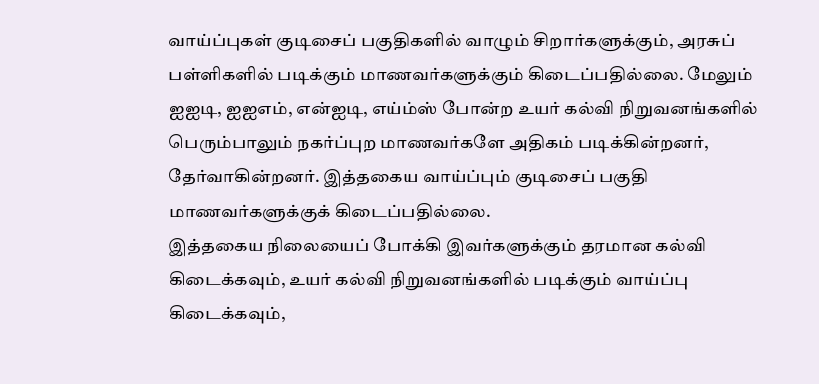வாய்ப்புகள் குடிசைப் பகுதிகளில் வாழும் சிறார்களுக்கும், அரசுப் பள்ளிகளில் படிக்கும் மாணவர்களுக்கும் கிடைப்பதில்லை. மேலும் ஐஐடி, ஐஐஎம், என்ஐடி, எய்ம்ஸ் போன்ற உயர் கல்வி நிறுவனங்களில் பெரும்பாலும் நகர்ப்புற மாணவர்களே அதிகம் படிக்கின்றனர், தேர்வாகின்றனர். இத்தகைய வாய்ப்பும் குடிசைப் பகுதி மாணவர்களுக்குக் கிடைப்பதில்லை.
இத்தகைய நிலையைப் போக்கி இவர்களுக்கும் தரமான கல்வி கிடைக்கவும், உயர் கல்வி நிறுவனங்களில் படிக்கும் வாய்ப்பு கிடைக்கவும்,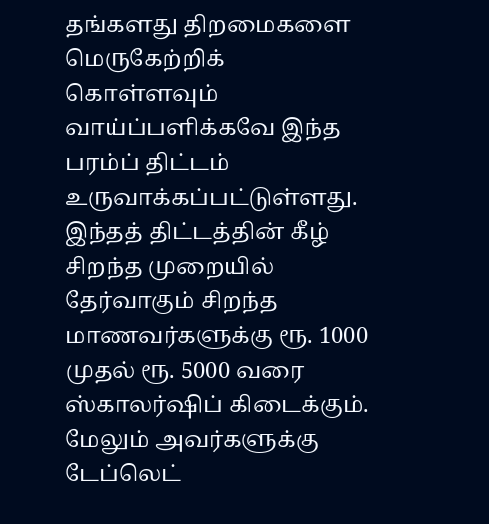தங்களது திறமைகளை மெருகேற்றிக் கொள்ளவும் வாய்ப்பளிக்கவே இந்த பரம்ப் திட்டம் உருவாக்கப்பட்டுள்ளது.
இந்தத் திட்டத்தின் கீழ் சிறந்த முறையில் தேர்வாகும் சிறந்த மாணவர்களுக்கு ரூ. 1000 முதல் ரூ. 5000 வரை ஸ்காலர்ஷிப் கிடைக்கும். மேலும் அவர்களுக்கு டேப்லெட்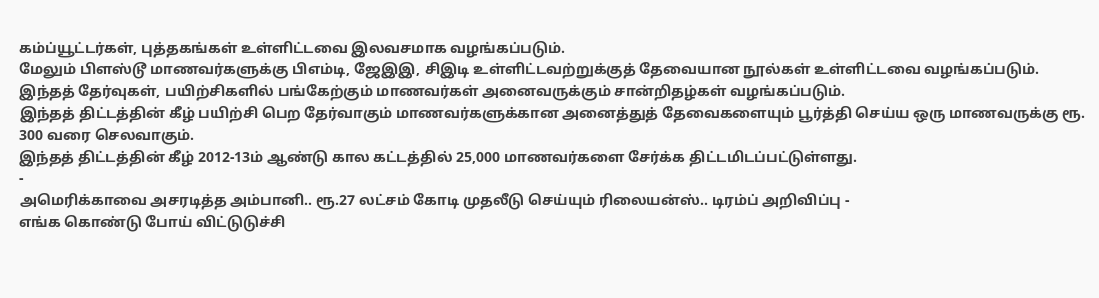கம்ப்யூட்டர்கள், புத்தகங்கள் உள்ளிட்டவை இலவசமாக வழங்கப்படும்.
மேலும் பிளஸ்டூ மாணவர்களுக்கு பிஎம்டி, ஜேஇஇ, சிஇடி உள்ளிட்டவற்றுக்குத் தேவையான நூல்கள் உள்ளிட்டவை வழங்கப்படும்.
இந்தத் தேர்வுகள், பயிற்சிகளில் பங்கேற்கும் மாணவர்கள் அனைவருக்கும் சான்றிதழ்கள் வழங்கப்படும்.
இந்தத் திட்டத்தின் கீழ் பயிற்சி பெற தேர்வாகும் மாணவர்களுக்கான அனைத்துத் தேவைகளையும் பூர்த்தி செய்ய ஒரு மாணவருக்கு ரூ. 300 வரை செலவாகும்.
இந்தத் திட்டத்தின் கீழ் 2012-13ம் ஆண்டு கால கட்டத்தில் 25,000 மாணவர்களை சேர்க்க திட்டமிடப்பட்டுள்ளது.
-
அமெரிக்காவை அசரடித்த அம்பானி.. ரூ.27 லட்சம் கோடி முதலீடு செய்யும் ரிலையன்ஸ்.. டிரம்ப் அறிவிப்பு -
எங்க கொண்டு போய் விட்டுடுச்சி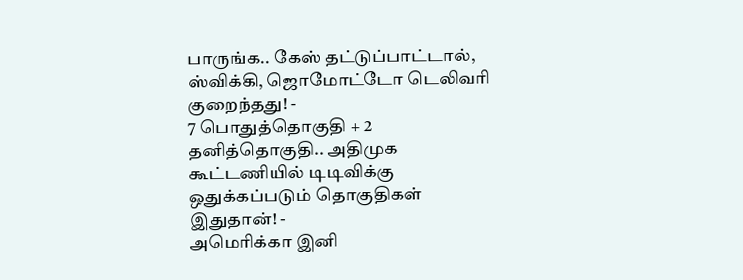பாருங்க.. கேஸ் தட்டுப்பாட்டால், ஸ்விக்கி, ஜொமோட்டோ டெலிவரி குறைந்தது! -
7 பொதுத்தொகுதி + 2 தனித்தொகுதி.. அதிமுக கூட்டணியில் டிடிவிக்கு ஒதுக்கப்படும் தொகுதிகள் இதுதான்! -
அமெரிக்கா இனி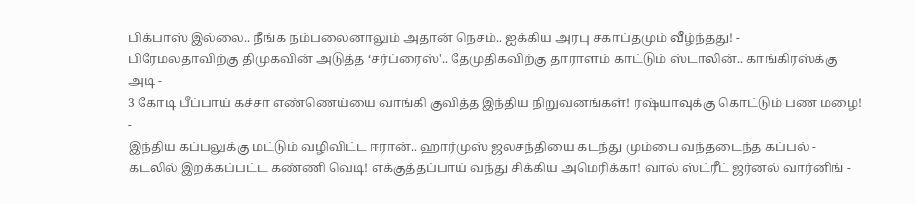பிக்பாஸ் இல்லை.. நீங்க நம்பலைனாலும் அதான் நெசம்.. ஐக்கிய அரபு சகாப்தமும் வீழ்ந்தது! -
பிரேமலதாவிற்கு திமுகவின் அடுத்த ‘சர்ப்ரைஸ்'.. தேமுதிகவிற்கு தாராளம் காட்டும் ஸ்டாலின்.. காங்கிரஸ்க்கு அடி -
3 கோடி பீப்பாய் கச்சா எண்ணெய்யை வாங்கி குவித்த இந்திய நிறுவனங்கள்! ரஷ்யாவுக்கு கொட்டும் பண மழை! -
இந்திய கப்பலுக்கு மட்டும் வழிவிட்ட ஈரான்.. ஹார்முஸ் ஜலசந்தியை கடந்து மும்பை வந்தடைந்த கப்பல் -
கடலில் இறக்கப்பட்ட கண்ணி வெடி! எக்குத்தப்பாய் வந்து சிக்கிய அமெரிக்கா! வால் ஸ்ட்ரீட் ஜர்னல் வார்னிங் -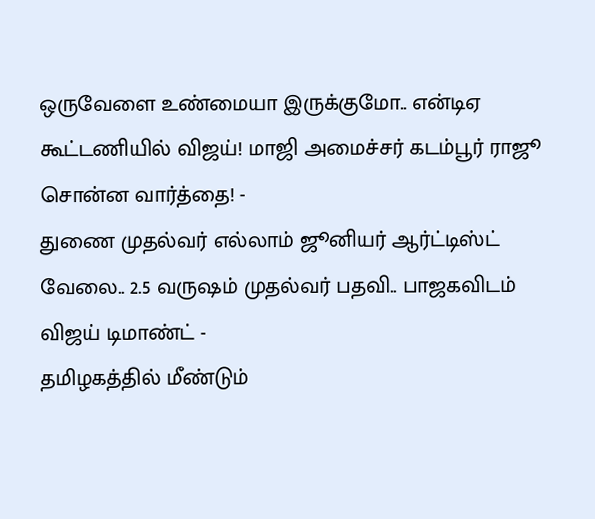ஒருவேளை உண்மையா இருக்குமோ.. என்டிஏ கூட்டணியில் விஜய்! மாஜி அமைச்சர் கடம்பூர் ராஜூ சொன்ன வார்த்தை! -
துணை முதல்வர் எல்லாம் ஜூனியர் ஆர்ட்டிஸ்ட் வேலை.. 2.5 வருஷம் முதல்வர் பதவி.. பாஜகவிடம் விஜய் டிமாண்ட் -
தமிழகத்தில் மீண்டும்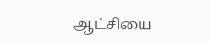ஆட்சியை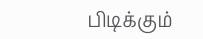பிடிக்கும்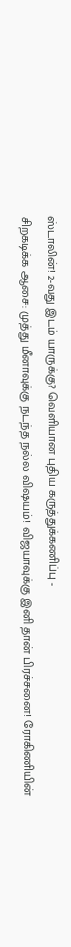ஸ்டாலின்! 2-வது இடம் யாருக்கு? வெளியான புதிய கருத்துக்கணிப்பு -
சிறகடிக்க ஆசை: முத்து மீனாவுக்கு நடந்த நல்ல விஷயம்! விஜயாவுக்கு இனி தான் பிரச்சனை! ரோகிணியின்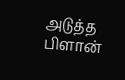அடுத்த பிளான்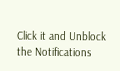Click it and Unblock the Notifications